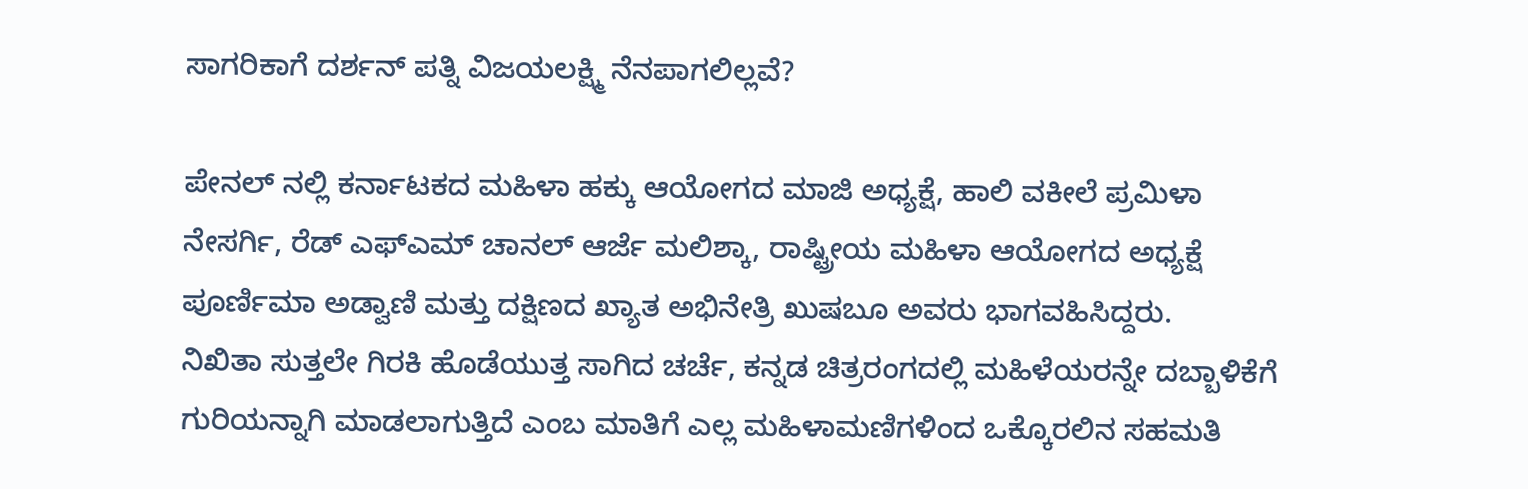ಸಾಗರಿಕಾಗೆ ದರ್ಶನ್ ಪತ್ನಿ ವಿಜಯಲಕ್ಷ್ಮಿ ನೆನಪಾಗಲಿಲ್ಲವೆ?

ಪೇನಲ್ ನಲ್ಲಿ ಕರ್ನಾಟಕದ ಮಹಿಳಾ ಹಕ್ಕು ಆಯೋಗದ ಮಾಜಿ ಅಧ್ಯಕ್ಷೆ, ಹಾಲಿ ವಕೀಲೆ ಪ್ರಮಿಳಾ ನೇಸರ್ಗಿ, ರೆಡ್ ಎಫ್ಎಮ್ ಚಾನಲ್ ಆರ್ಜೆ ಮಲಿಶ್ಕಾ, ರಾಷ್ಟ್ರೀಯ ಮಹಿಳಾ ಆಯೋಗದ ಅಧ್ಯಕ್ಷೆ ಪೂರ್ಣಿಮಾ ಅಡ್ವಾಣಿ ಮತ್ತು ದಕ್ಷಿಣದ ಖ್ಯಾತ ಅಭಿನೇತ್ರಿ ಖುಷಬೂ ಅವರು ಭಾಗವಹಿಸಿದ್ದರು.
ನಿಖಿತಾ ಸುತ್ತಲೇ ಗಿರಕಿ ಹೊಡೆಯುತ್ತ ಸಾಗಿದ ಚರ್ಚೆ, ಕನ್ನಡ ಚಿತ್ರರಂಗದಲ್ಲಿ ಮಹಿಳೆಯರನ್ನೇ ದಬ್ಬಾಳಿಕೆಗೆ ಗುರಿಯನ್ನಾಗಿ ಮಾಡಲಾಗುತ್ತಿದೆ ಎಂಬ ಮಾತಿಗೆ ಎಲ್ಲ ಮಹಿಳಾಮಣಿಗಳಿಂದ ಒಕ್ಕೊರಲಿನ ಸಹಮತಿ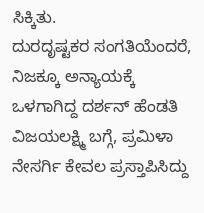ಸಿಕ್ಕಿತು.
ದುರದೃಷ್ಟಕರ ಸಂಗತಿಯೆಂದರೆ, ನಿಜಕ್ಕೂ ಅನ್ಯಾಯಕ್ಕೆ ಒಳಗಾಗಿದ್ದ ದರ್ಶನ್ ಹೆಂಡತಿ ವಿಜಯಲಕ್ಷ್ಮಿ ಬಗ್ಗೆ, ಪ್ರಮಿಳಾ ನೇಸರ್ಗಿ ಕೇವಲ ಪ್ರಸ್ತಾಪಿಸಿದ್ದು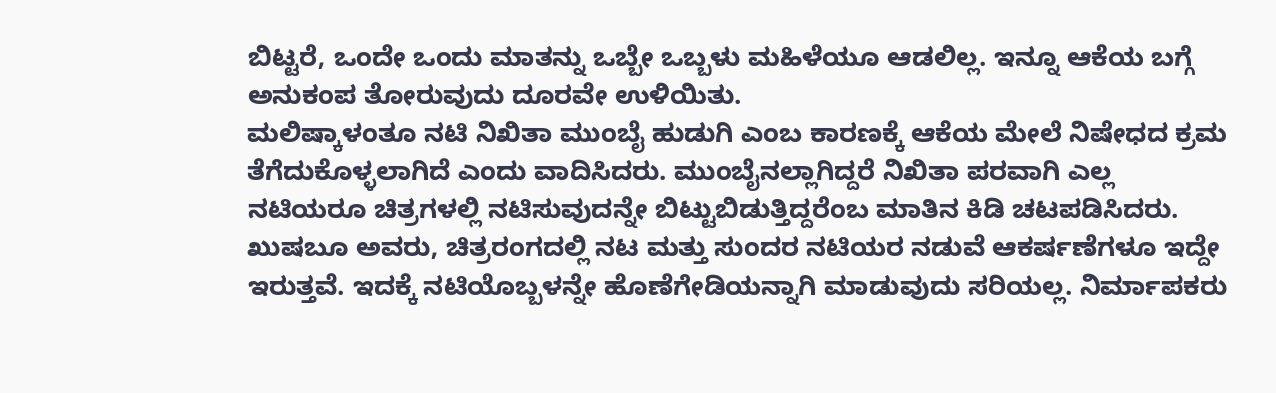ಬಿಟ್ಟರೆ, ಒಂದೇ ಒಂದು ಮಾತನ್ನು ಒಬ್ಬೇ ಒಬ್ಬಳು ಮಹಿಳೆಯೂ ಆಡಲಿಲ್ಲ. ಇನ್ನೂ ಆಕೆಯ ಬಗ್ಗೆ ಅನುಕಂಪ ತೋರುವುದು ದೂರವೇ ಉಳಿಯಿತು.
ಮಲಿಷ್ಕಾಳಂತೂ ನಟಿ ನಿಖಿತಾ ಮುಂಬೈ ಹುಡುಗಿ ಎಂಬ ಕಾರಣಕ್ಕೆ ಆಕೆಯ ಮೇಲೆ ನಿಷೇಧದ ಕ್ರಮ ತೆಗೆದುಕೊಳ್ಳಲಾಗಿದೆ ಎಂದು ವಾದಿಸಿದರು. ಮುಂಬೈನಲ್ಲಾಗಿದ್ದರೆ ನಿಖಿತಾ ಪರವಾಗಿ ಎಲ್ಲ ನಟಿಯರೂ ಚಿತ್ರಗಳಲ್ಲಿ ನಟಿಸುವುದನ್ನೇ ಬಿಟ್ಟುಬಿಡುತ್ತಿದ್ದರೆಂಬ ಮಾತಿನ ಕಿಡಿ ಚಟಪಡಿಸಿದರು.
ಖುಷಬೂ ಅವರು, ಚಿತ್ರರಂಗದಲ್ಲಿ ನಟ ಮತ್ತು ಸುಂದರ ನಟಿಯರ ನಡುವೆ ಆಕರ್ಷಣೆಗಳೂ ಇದ್ದೇ ಇರುತ್ತವೆ. ಇದಕ್ಕೆ ನಟಿಯೊಬ್ಬಳನ್ನೇ ಹೊಣೆಗೇಡಿಯನ್ನಾಗಿ ಮಾಡುವುದು ಸರಿಯಲ್ಲ. ನಿರ್ಮಾಪಕರು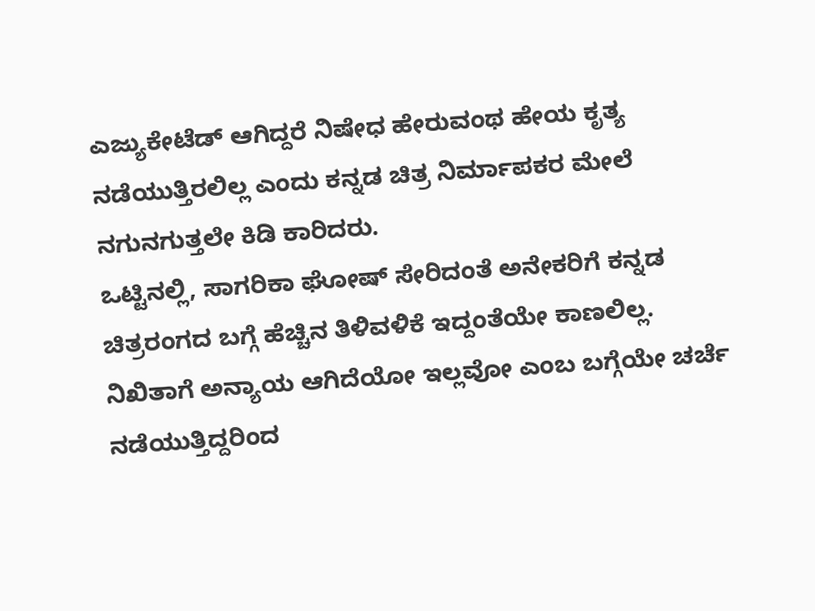ಎಜ್ಯುಕೇಟೆಡ್ ಆಗಿದ್ದರೆ ನಿಷೇಧ ಹೇರುವಂಥ ಹೇಯ ಕೃತ್ಯ ನಡೆಯುತ್ತಿರಲಿಲ್ಲ ಎಂದು ಕನ್ನಡ ಚಿತ್ರ ನಿರ್ಮಾಪಕರ ಮೇಲೆ ನಗುನಗುತ್ತಲೇ ಕಿಡಿ ಕಾರಿದರು.
ಒಟ್ಟಿನಲ್ಲಿ, ಸಾಗರಿಕಾ ಘೋಷ್ ಸೇರಿದಂತೆ ಅನೇಕರಿಗೆ ಕನ್ನಡ ಚಿತ್ರರಂಗದ ಬಗ್ಗೆ ಹೆಚ್ಚಿನ ತಿಳಿವಳಿಕೆ ಇದ್ದಂತೆಯೇ ಕಾಣಲಿಲ್ಲ. ನಿಖಿತಾಗೆ ಅನ್ಯಾಯ ಆಗಿದೆಯೋ ಇಲ್ಲವೋ ಎಂಬ ಬಗ್ಗೆಯೇ ಚರ್ಚೆ ನಡೆಯುತ್ತಿದ್ದರಿಂದ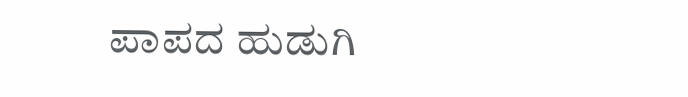ಪಾಪದ ಹುಡುಗಿ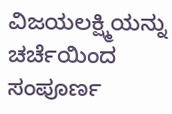ವಿಜಯಲಕ್ಷ್ಮಿಯನ್ನು ಚರ್ಚೆಯಿಂದ ಸಂಪೂರ್ಣ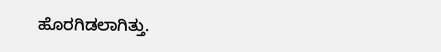ಹೊರಗಿಡಲಾಗಿತ್ತು.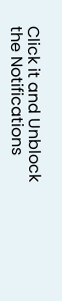Click it and Unblock the Notifications